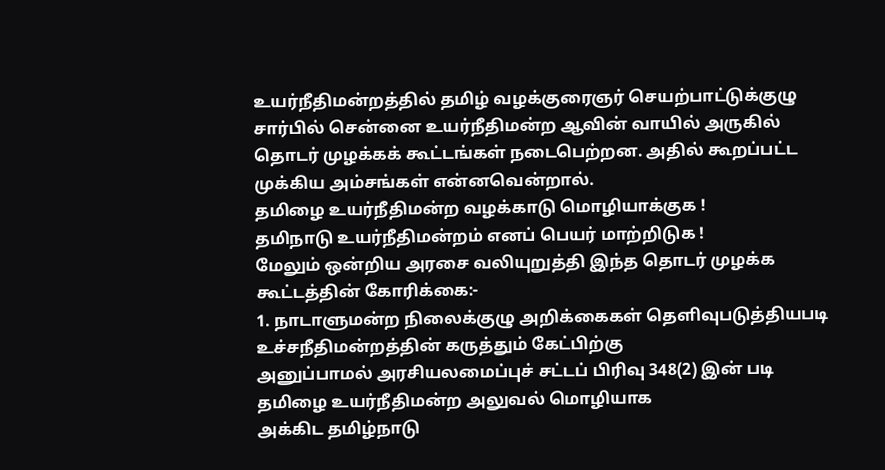உயர்நீதிமன்றத்தில் தமிழ் வழக்குரைஞர் செயற்பாட்டுக்குழு சார்பில் சென்னை உயர்நீதிமன்ற ஆவின் வாயில் அருகில் தொடர் முழக்கக் கூட்டங்கள் நடைபெற்றன. அதில் கூறப்பட்ட முக்கிய அம்சங்கள் என்னவென்றால்.
தமிழை உயர்நீதிமன்ற வழக்காடு மொழியாக்குக !
தமிநாடு உயர்நீதிமன்றம் எனப் பெயர் மாற்றிடுக !
மேலும் ஒன்றிய அரசை வலியுறுத்தி இந்த தொடர் முழக்க கூட்டத்தின் கோரிக்கை:-
1. நாடாளுமன்ற நிலைக்குழு அறிக்கைகள் தெளிவுபடுத்தியபடி உச்சநீதிமன்றத்தின் கருத்தும் கேட்பிற்கு
அனுப்பாமல் அரசியலமைப்புச் சட்டப் பிரிவு 348(2) இன் படி தமிழை உயர்நீதிமன்ற அலுவல் மொழியாக
அக்கிட தமிழ்நாடு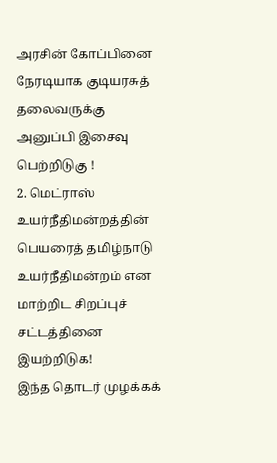அரசின் கோப்பினை நேரடியாக குடியரசுத் தலைவருக்கு அனுப்பி இசைவு பெற்றிடுகு !
2. மெட்ராஸ் உயர்நீதிமன்றத்தின் பெயரைத் தமிழ்நாடு உயர்நீதிமன்றம் என மாற்றிட சிறப்புச் சட்டத்தினை
இயற்றிடுக!
இந்த தொடர் முழக்கக்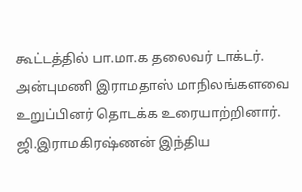கூட்டத்தில் பா.மா.க தலைவர் டாக்டர். அன்புமணி இராமதாஸ் மாநிலங்களவை உறுப்பினர் தொடக்க உரையாற்றினார். ஜி.இராமகிரஷ்ணன் இந்திய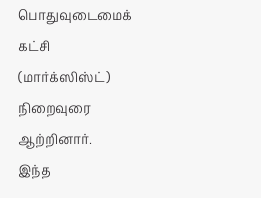பொதுவுடைமைக் கட்சி (மார்க்ஸிஸ்ட்) நிறைவுரை ஆற்றினார்.
இந்த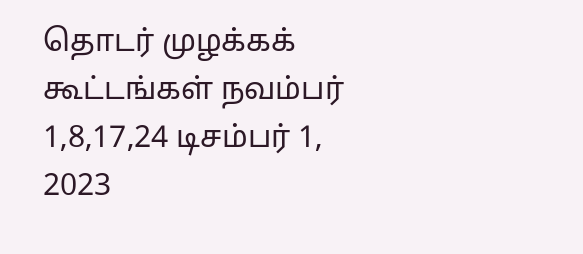தொடர் முழக்கக் கூட்டங்கள் நவம்பர் 1,8,17,24 டிசம்பர் 1, 2023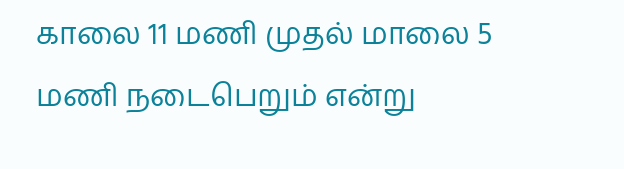காலை 11 மணி முதல் மாலை 5 மணி நடைபெறும் என்று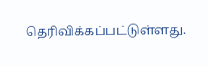தெரிவிக்கப்பட்டுள்ளது.